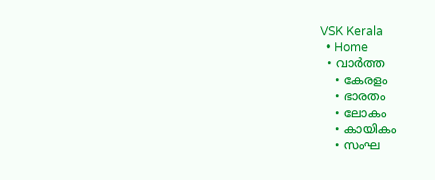VSK Kerala
  • Home
  • വാര്‍ത്ത
    • കേരളം
    • ഭാരതം
    • ലോകം
    • കായികം
    • സംഘ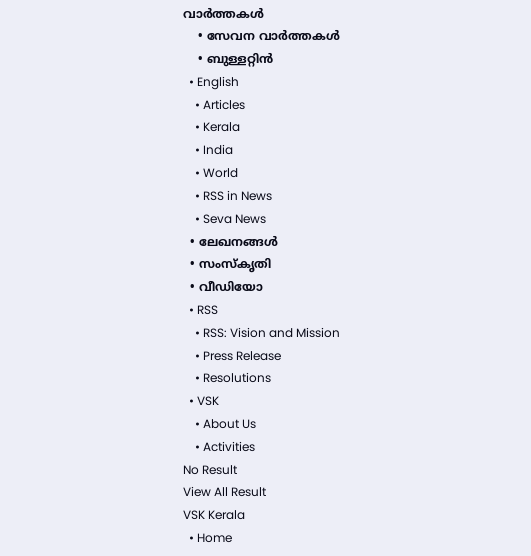വാര്‍ത്തകള്‍
    • സേവന വാര്‍ത്തകള്‍
    • ബുള്ളറ്റിൻ
  • English
    • Articles
    • Kerala
    • India
    • World
    • RSS in News
    • Seva News
  • ലേഖനങ്ങള്‍
  • സംസ്കൃതി
  • വീഡിയോ
  • RSS
    • RSS: Vision and Mission
    • Press Release
    • Resolutions
  • VSK
    • About Us
    • Activities
No Result
View All Result
VSK Kerala
  • Home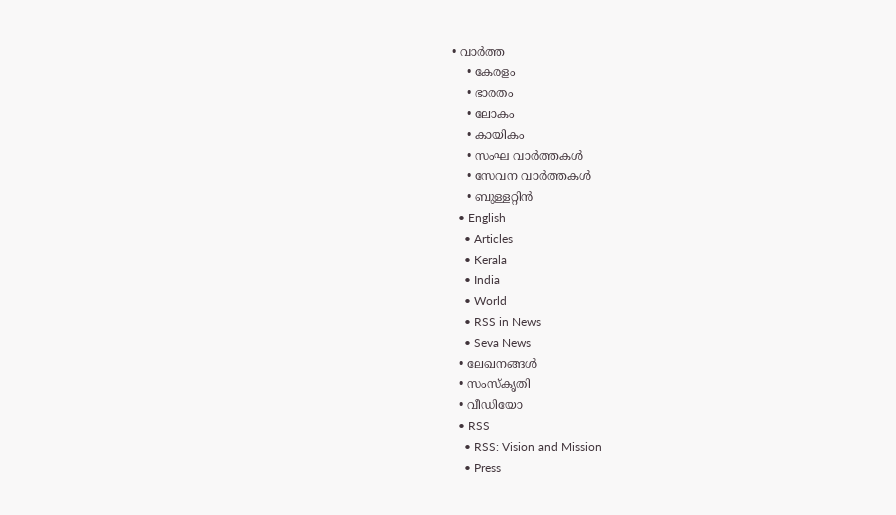• വാര്‍ത്ത
    • കേരളം
    • ഭാരതം
    • ലോകം
    • കായികം
    • സംഘ വാര്‍ത്തകള്‍
    • സേവന വാര്‍ത്തകള്‍
    • ബുള്ളറ്റിൻ
  • English
    • Articles
    • Kerala
    • India
    • World
    • RSS in News
    • Seva News
  • ലേഖനങ്ങള്‍
  • സംസ്കൃതി
  • വീഡിയോ
  • RSS
    • RSS: Vision and Mission
    • Press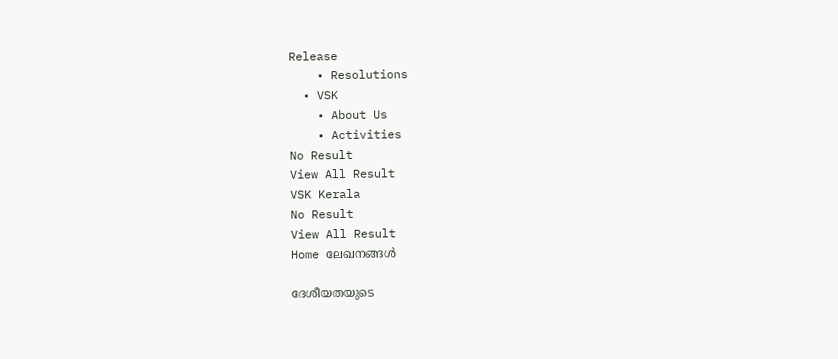Release
    • Resolutions
  • VSK
    • About Us
    • Activities
No Result
View All Result
VSK Kerala
No Result
View All Result
Home ലേഖനങ്ങള്‍

ദേശീയതയുടെ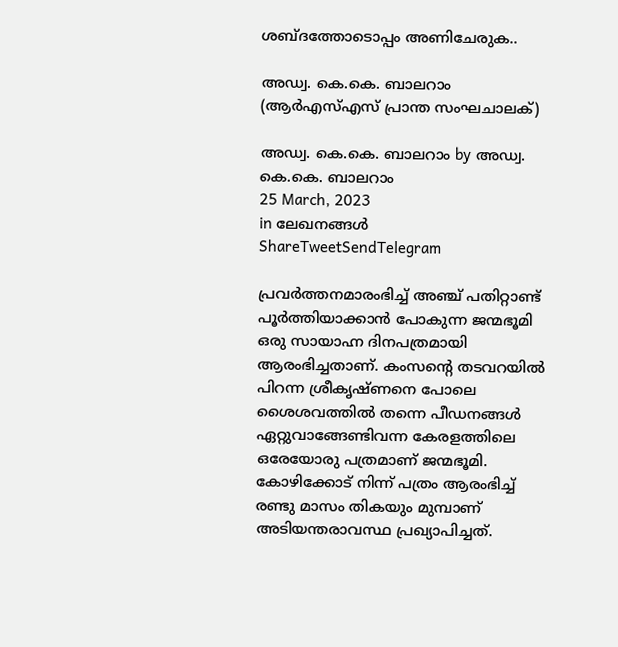ശബ്ദത്തോടൊപ്പം അണിചേരുക..

അഡ്വ. കെ.കെ. ബാലറാം (ആര്‍എസ്എസ് പ്രാന്ത സംഘചാലക്)

അഡ്വ. കെ.കെ. ബാലറാം by അഡ്വ. കെ.കെ. ബാലറാം
25 March, 2023
in ലേഖനങ്ങള്‍
ShareTweetSendTelegram

പ്രവര്‍ത്തനമാരംഭിച്ച് അഞ്ച് പതിറ്റാണ്ട് പൂര്‍ത്തിയാക്കാന്‍ പോകുന്ന ജന്മഭൂമി ഒരു സായാഹ്ന ദിനപത്രമായി ആരംഭിച്ചതാണ്. കംസന്‍റെ തടവറയില്‍ പിറന്ന ശ്രീകൃഷ്ണനെ പോലെ ശൈശവത്തില്‍ തന്നെ പീഡനങ്ങള്‍ ഏറ്റുവാങ്ങേണ്ടിവന്ന കേരളത്തിലെ ഒരേയോരു പത്രമാണ് ജന്മഭൂമി. കോഴിക്കോട് നിന്ന് പത്രം ആരംഭിച്ച് രണ്ടു മാസം തികയും മുമ്പാണ് അടിയന്തരാവസ്ഥ പ്രഖ്യാപിച്ചത്.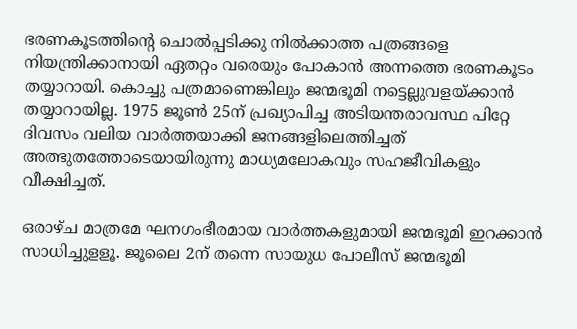ഭരണകൂടത്തിന്‍റെ ചൊല്‍പ്പടിക്കു നില്‍ക്കാത്ത പത്രങ്ങളെ നിയന്ത്രിക്കാനായി ഏതറ്റം വരെയും പോകാന്‍ അന്നത്തെ ഭരണകൂടം തയ്യാറായി. കൊച്ചു പത്രമാണെങ്കിലും ജന്മഭൂമി നട്ടെല്ലുവളയ്ക്കാന്‍ തയ്യാറായില്ല. 1975 ജൂണ്‍ 25ന് പ്രഖ്യാപിച്ച അടിയന്തരാവസ്ഥ പിറ്റേ ദിവസം വലിയ വാര്‍ത്തയാക്കി ജനങ്ങളിലെത്തിച്ചത് അത്ഭുതത്തോടെയായിരുന്നു മാധ്യമലോകവും സഹജീവികളും വീക്ഷിച്ചത്.

ഒരാഴ്ച മാത്രമേ ഘനഗംഭീരമായ വാര്‍ത്തകളുമായി ജന്മഭൂമി ഇറക്കാന്‍ സാധിച്ചുളളൂ. ജൂലൈ 2ന് തന്നെ സായുധ പോലീസ് ജന്മഭൂമി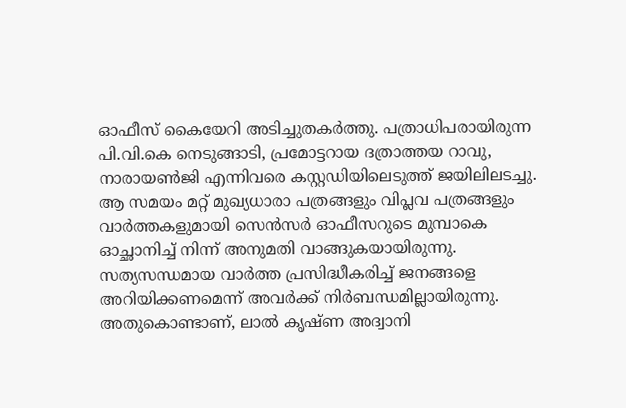ഓഫീസ് കൈയേറി അടിച്ചുതകര്‍ത്തു. പത്രാധിപരായിരുന്ന പി.വി.കെ നെടുങ്ങാടി, പ്രമോട്ടറായ ദത്രാത്തയ റാവു, നാരായണ്‍ജി എന്നിവരെ കസ്റ്റഡിയിലെടുത്ത് ജയിലിലടച്ചു. ആ സമയം മറ്റ് മുഖ്യധാരാ പത്രങ്ങളും വിപ്ലവ പത്രങ്ങളും വാര്‍ത്തകളുമായി സെന്‍സര്‍ ഓഫീസറുടെ മുമ്പാകെ ഓച്ഛാനിച്ച് നിന്ന് അനുമതി വാങ്ങുകയായിരുന്നു. സത്യസന്ധമായ വാര്‍ത്ത പ്രസിദ്ധീകരിച്ച് ജനങ്ങളെ അറിയിക്കണമെന്ന് അവര്‍ക്ക് നിര്‍ബന്ധമില്ലായിരുന്നു. അതുകൊണ്ടാണ്, ലാല്‍ കൃഷ്ണ അദ്വാനി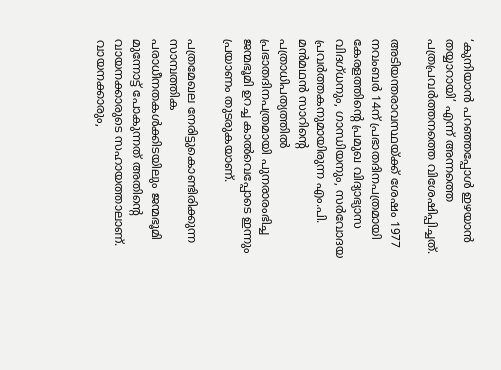‘കുനിയാന്‍ പറഞ്ഞപ്പോള്‍ ഇഴയാന്‍ തയ്യാറായി’ എന്ന് അന്നത്തെ പത്രപ്രവര്‍ത്തനത്തെ വിശേഷിപ്പിച്ചത്.

അടിയന്തരാവസ്ഥയ്ക്ക് ശേഷം 1977 നവംബര്‍ 14ന് പ്രഭാതദിനപത്രമായി കേരളത്തിന്റെ പ്രമുഖ വിദ്യാഭ്യാസ വിദഗ്ധനും, ഗാന്ധിയനും, സര്‍വോദയ പ്രവര്‍ത്തകനുമായിരുന്ന എം.പി. മന്‍മഥന്‍ സാറിന്‍റെ പത്രാധിപത്യത്തില്‍ പ്രഭാതദിനപത്രമായി പുനരാരംഭിച്ച ജന്മഭൂമി ഉറച്ച കാല്‍വെപ്പോടെ ഇന്നും പ്രയാണം തുടരുകയാണ്.

പത്രമേഖല നേരിട്ടുകൊണ്ടിരിക്കുന്ന സാമ്പത്തിക പരാധീനതകള്‍ക്കിടയിലും ജന്മഭൂമി മുന്നോട്ട് പോകുന്നത് അതിന്റെ വായനക്കാരുടെ സഹായത്താലാണ്. വായനക്കാരും,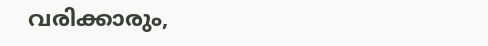വരിക്കാരും,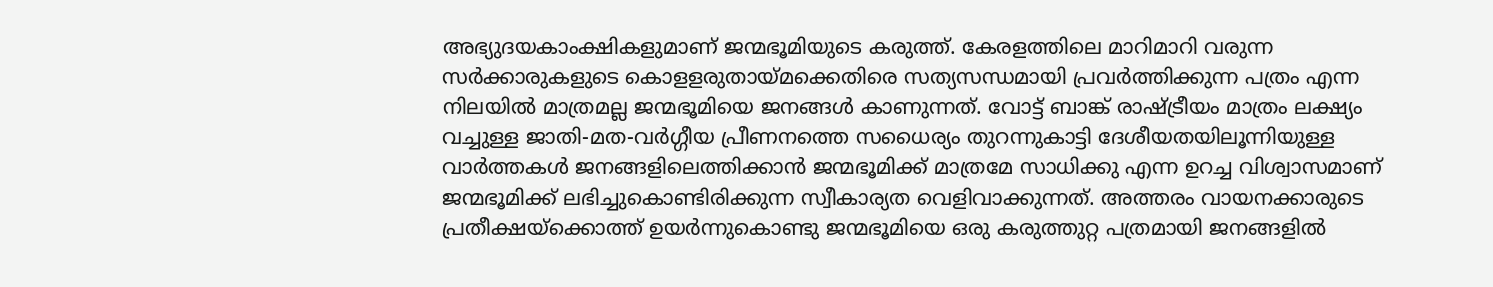അഭ്യുദയകാംക്ഷികളുമാണ് ജന്മഭൂമിയുടെ കരുത്ത്. കേരളത്തിലെ മാറിമാറി വരുന്ന സര്‍ക്കാരുകളുടെ കൊളളരുതായ്മക്കെതിരെ സത്യസന്ധമായി പ്രവര്‍ത്തിക്കുന്ന പത്രം എന്ന നിലയില്‍ മാത്രമല്ല ജന്മഭൂമിയെ ജനങ്ങള്‍ കാണുന്നത്. വോട്ട് ബാങ്ക് രാഷ്ട്രീയം മാത്രം ലക്ഷ്യം വച്ചുള്ള ജാതി-മത-വര്‍ഗ്ഗീയ പ്രീണനത്തെ സധൈര്യം തുറന്നുകാട്ടി ദേശീയതയിലൂന്നിയുള്ള വാര്‍ത്തകള്‍ ജനങ്ങളിലെത്തിക്കാന്‍ ജന്മഭൂമിക്ക് മാത്രമേ സാധിക്കു എന്ന ഉറച്ച വിശ്വാസമാണ് ജന്മഭൂമിക്ക് ലഭിച്ചുകൊണ്ടിരിക്കുന്ന സ്വീകാര്യത വെളിവാക്കുന്നത്. അത്തരം വായനക്കാരുടെ പ്രതീക്ഷയ്ക്കൊത്ത് ഉയര്‍ന്നുകൊണ്ടു ജന്മഭൂമിയെ ഒരു കരുത്തുറ്റ പത്രമായി ജനങ്ങളില്‍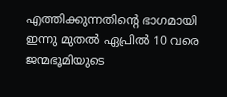എത്തിക്കുന്നതിന്‍റെ ഭാഗമായി ഇന്നു മുതല്‍ ഏപ്രില്‍ 10 വരെ ജന്മഭൂമിയുടെ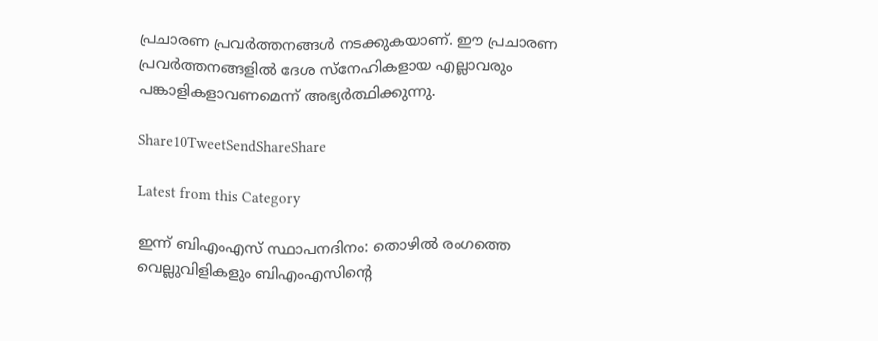പ്രചാരണ പ്രവര്‍ത്തനങ്ങള്‍ നടക്കുകയാണ്. ഈ പ്രചാരണ പ്രവര്‍ത്തനങ്ങളില്‍ ദേശ സ്നേഹികളായ എല്ലാവരും പങ്കാളികളാവണമെന്ന് അഭ്യര്‍ത്ഥിക്കുന്നു.

Share10TweetSendShareShare

Latest from this Category

ഇന്ന് ബിഎംഎസ് സ്ഥാപനദിനം: തൊഴില്‍ രംഗത്തെ വെല്ലുവിളികളും ബിഎംഎസിന്റെ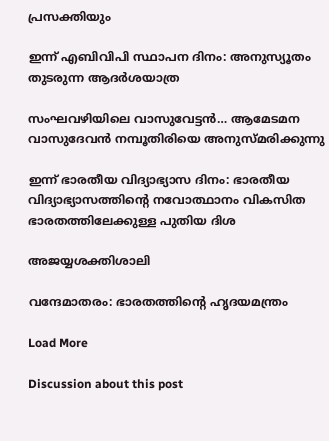പ്രസക്തിയും

ഇന്ന് എബിവിപി സ്ഥാപന ദിനം: അനുസ്യൂതം തുടരുന്ന ആദര്‍ശയാത്ര

സംഘവഴിയിലെ വാസുവേട്ടന്‍… ആമേടമന വാസുദേവന്‍ നമ്പൂതിരിയെ അനുസ്മരിക്കുന്നു

ഇന്ന് ഭാരതീയ വിദ്യാഭ്യാസ ദിനം: ഭാരതീയ വിദ്യാഭ്യാസത്തിന്റെ നവോത്ഥാനം വികസിത ഭാരതത്തിലേക്കുള്ള പുതിയ ദിശ

അജയ്യശക്തിശാലി

വന്ദേമാതരം: ഭാരതത്തിന്റെ ഹൃദയമന്ത്രം

Load More

Discussion about this post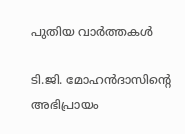പുതിയ വാര്‍ത്തകള്‍

ടി.ജി. മോഹൻദാസിൻ്റെ അഭിപ്രായം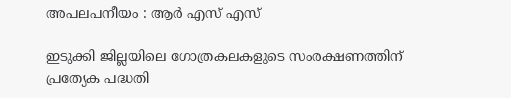അപലപനീയം : ആർ എസ് എസ്

ഇടുക്കി ജില്ലയിലെ ഗോത്രകലകളുടെ സംരക്ഷണത്തിന് പ്രത്യേക പദ്ധതി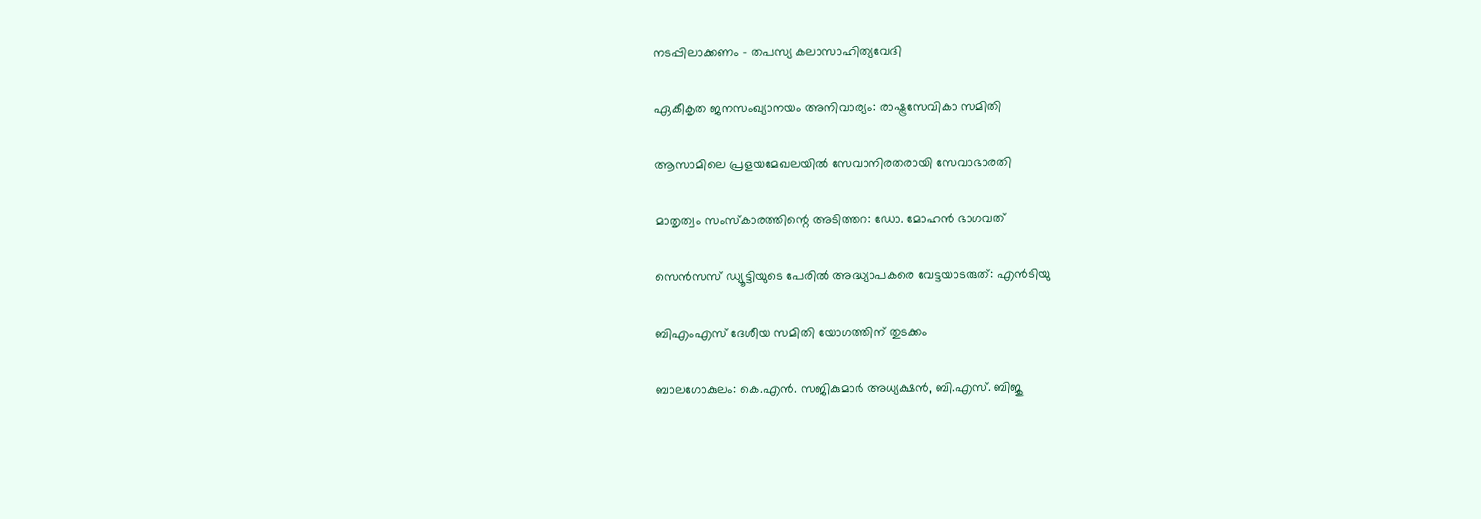നടപ്പിലാക്കണം – തപസ്യ കലാസാഹിത്യവേദി

ഏകീകൃത ജനസംഖ്യാനയം അനിവാര്യം: രാഷ്ട്രസേവികാ സമിതി

ആസാമിലെ പ്രളയമേഖലയില്‍ സേവാനിരതരായി സേവാഭാരതി

മാതൃത്വം സംസ്‌കാരത്തിന്റെ അടിത്തറ: ഡോ. മോഹന്‍ ഭാഗവത്

സെന്‍സസ് ഡ്യൂട്ടിയുടെ പേരില്‍ അദ്ധ്യാപകരെ വേട്ടയാടരുത്: എന്‍ടിയു

ബിഎംഎസ് ദേശീയ സമിതി യോഗത്തിന് തുടക്കം

ബാലഗോകുലം: കെ.എന്‍. സജികുമാര്‍ അധ്യക്ഷന്‍, ബി.എസ്. ബിജു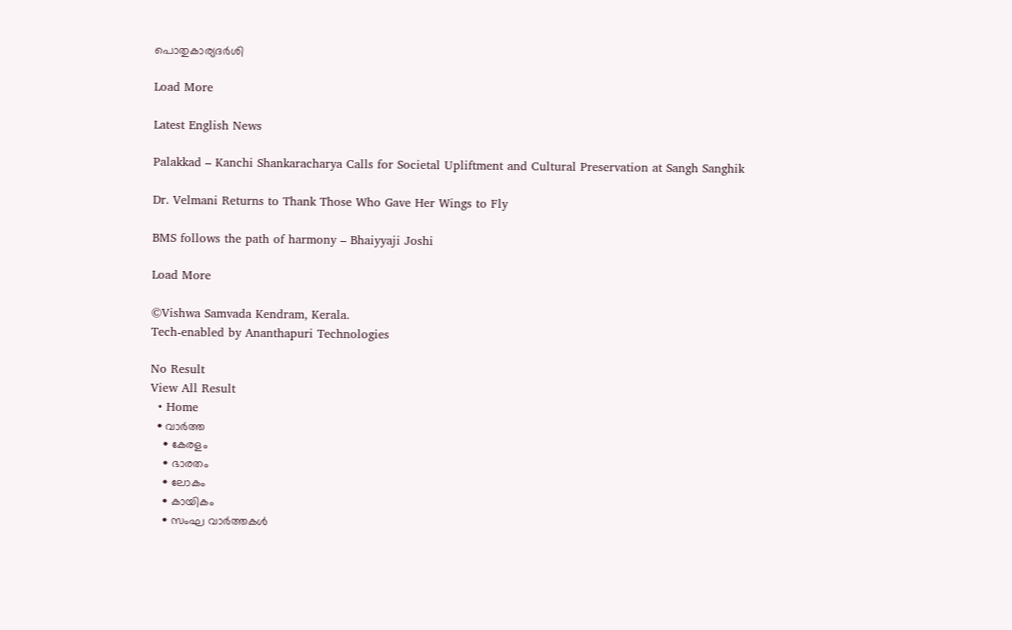പൊതുകാര്യദര്‍ശി

Load More

Latest English News

Palakkad – Kanchi Shankaracharya Calls for Societal Upliftment and Cultural Preservation at Sangh Sanghik

Dr. Velmani Returns to Thank Those Who Gave Her Wings to Fly

BMS follows the path of harmony – Bhaiyyaji Joshi

Load More

©Vishwa Samvada Kendram, Kerala.
Tech-enabled by Ananthapuri Technologies

No Result
View All Result
  • Home
  • വാര്‍ത്ത
    • കേരളം
    • ഭാരതം
    • ലോകം
    • കായികം
    • സംഘ വാര്‍ത്തകള്‍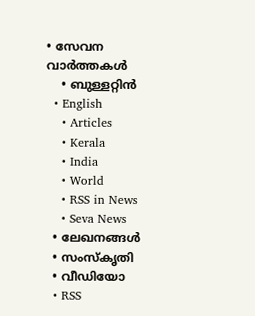• സേവന വാര്‍ത്തകള്‍
    • ബുള്ളറ്റിൻ
  • English
    • Articles
    • Kerala
    • India
    • World
    • RSS in News
    • Seva News
  • ലേഖനങ്ങള്‍
  • സംസ്കൃതി
  • വീഡിയോ
  • RSS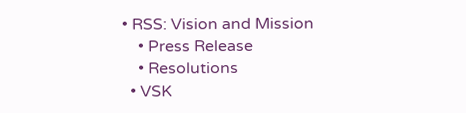• RSS: Vision and Mission
    • Press Release
    • Resolutions
  • VSK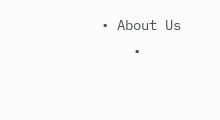• About Us
    •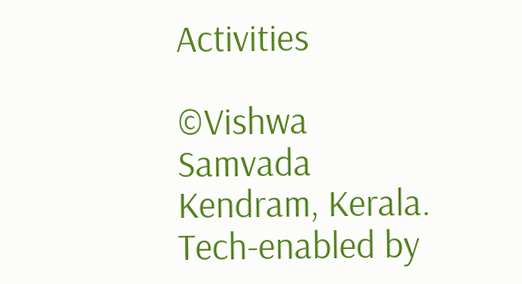Activities

©Vishwa Samvada Kendram, Kerala.
Tech-enabled by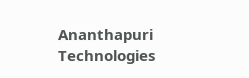Ananthapuri Technologies